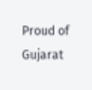Proud of Gujarat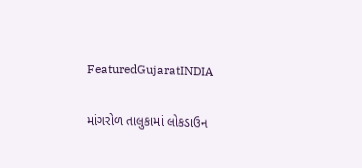FeaturedGujaratINDIA

માંગરોળ તાલુકામાં લોકડાઉન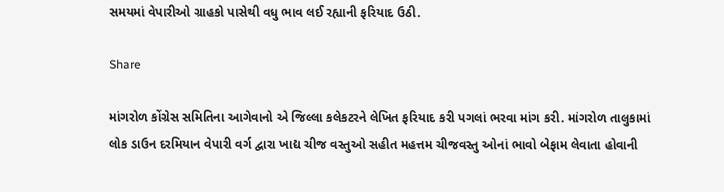સમયમાં વેપારીઓ ગ્રાહકો પાસેથી વધુ ભાવ લઈ રહ્યાની ફરિયાદ ઉઠી.

Share

માંગરોળ કોંગ્રેસ સમિતિના આગેવાનો એ જિલ્લા કલેકટરને લેખિત ફરિયાદ કરી પગલાં ભરવા માંગ કરી. માંગરોળ તાલુકામાં લોક ડાઉન દરમિયાન વેપારી વર્ગ દ્વારા ખાદ્ય ચીજ વસ્તુઓ સહીત મહત્તમ ચીજવસ્તુ ઓનાં ભાવો બેફામ લેવાતા હોવાની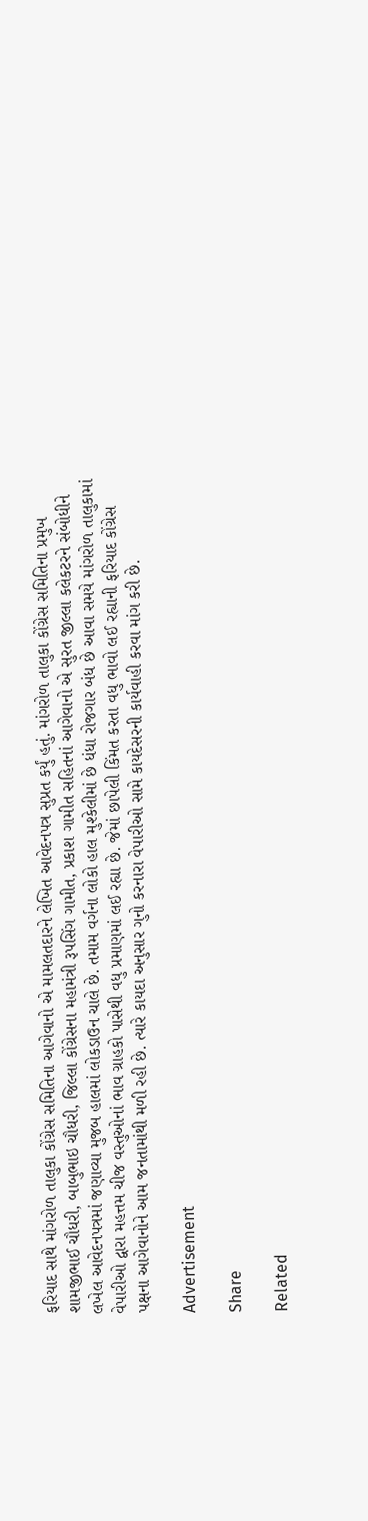ફરિયાદ સાથે માંગરોળ તાલુકા કોંગ્રેસ સમિતિના આગેવાનો એ મામલતદારને લેખિત આવેદનપત્ર સુપ્રત કર્યું હતું. માંગરોળ તાલુકા કોંગ્રેસ સમિતિના પ્રમુખ શામજીભાઈ ચૌધરી, બાબુભાઇ ચૌધરી, જિલ્લા કોંગ્રેસના મહામંત્રી રૂપસિંગ ગામીત, પ્રકાશ ગામીત સહિતનાં આગેવાનો એ સુરત જીલ્લા કલેકટરને સંબોધીને લખેલ આવેદનપત્રમાં જણાવ્યા મુજબ હાલમાં લોકડાઉન ચાલે છે. તમામ વર્ગના લોકો હાલ મુશ્કેલીમાં છે ધંધા રોજગાર બંધ છે આવા સમયે માંગરોળ તાલુકામાં વેપારીઓ દ્વારા મહત્તમ ચીજ વસ્તુઓનાં ભાવ ગ્રાહકો પાસેથી વધુ પ્રમાણમાં લઈ રહ્યા છે. જેમાં છાપેલી કિંમત કરતા વધુ ભાવો લઈ રહ્યાની ફરિયાદ કોંગ્રેસ પક્ષના આગેવાનોને આમ જનતામાંથી મળી રહી છે. ત્યારે કાયદા અનુસાર ગુનો કરનારા વેપારીઓ સામે કાયદેસરની કાર્યવાહી કરવા માંગ કરી છે.

Advertisement

Share

Related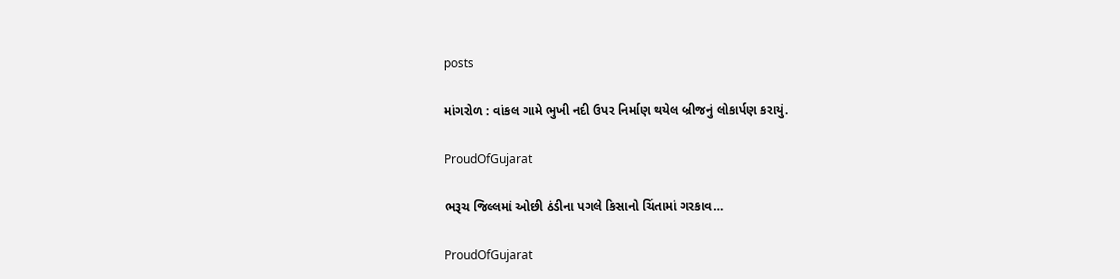posts

માંગરોળ : વાંકલ ગામે ભુખી નદી ઉપર નિર્માણ થયેલ બ્રીજનું લોકાર્પણ કરાયું.

ProudOfGujarat

ભરૂચ જિલ્લમાં ઓછી ઠંડીના પગલે કિસાનો ચિંતામાં ગરકાવ…

ProudOfGujarat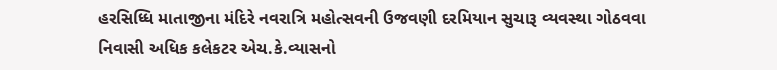હરસિધ્ધિ માતાજીના મંદિરે નવરાત્રિ મહોત્સવની ઉજવણી દરમિયાન સુચારૂ વ્યવસ્થા ગોઠવવા નિવાસી અધિક કલેકટર એચ.કે.વ્યાસનો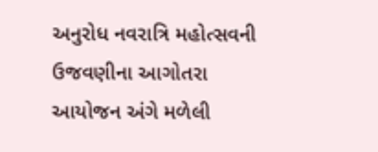અનુરોધ નવરાત્રિ મહોત્સવની ઉજવણીના આગોતરા આયોજન અંગે મળેલી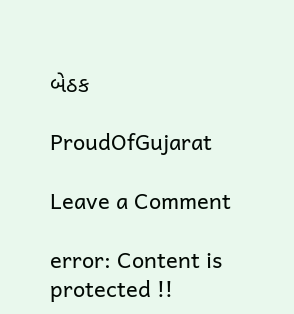બેઠક

ProudOfGujarat

Leave a Comment

error: Content is protected !!